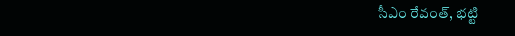సీఎం రేవంత్, భట్టి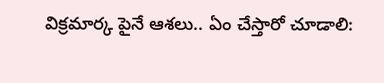విక్రమార్క పైనే ఆశలు.. ఏం చేస్తారో చూడాలి: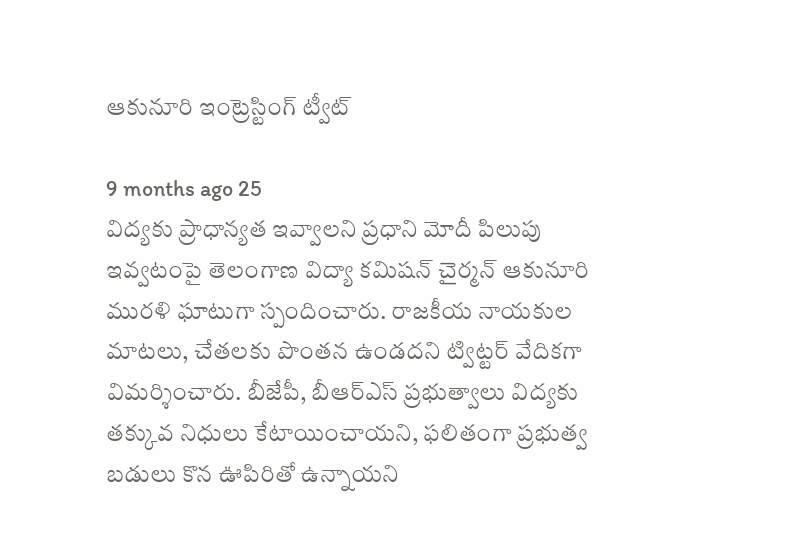ఆకునూరి ఇంట్రెస్టింగ్ ట్వీట్

9 months ago 25
విద్యకు ప్రాధాన్యత ఇవ్వాలని ప్రధాని మోదీ పిలుపు ఇవ్వటంపై తెలంగాణ విద్యా కమిషన్ చైర్మన్ ఆకునూరి మురళి ఘాటుగా స్పందించారు. రాజకీయ నాయకుల మాటలు, చేతలకు పొంతన ఉండదని ట్విట్టర్ వేదికగా విమర్శించారు. బీజేపీ, బీఆర్ఎస్ ప్రభుత్వాలు విద్యకు తక్కువ నిధులు కేటాయించాయని, ఫలితంగా ప్రభుత్వ బడులు కొన ఊపిరితో ఉన్నాయని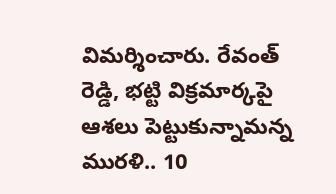విమర్శించారు. రేవంత్ రెడ్డి, భట్టి విక్రమార్కపై ఆశలు పెట్టుకున్నామన్న మురళి.. 10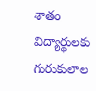శాతం విద్యార్థులకు గురుకులాల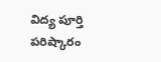విద్య పూర్తి పరిష్కారం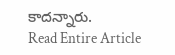కాదన్నారు.
Read Entire Article